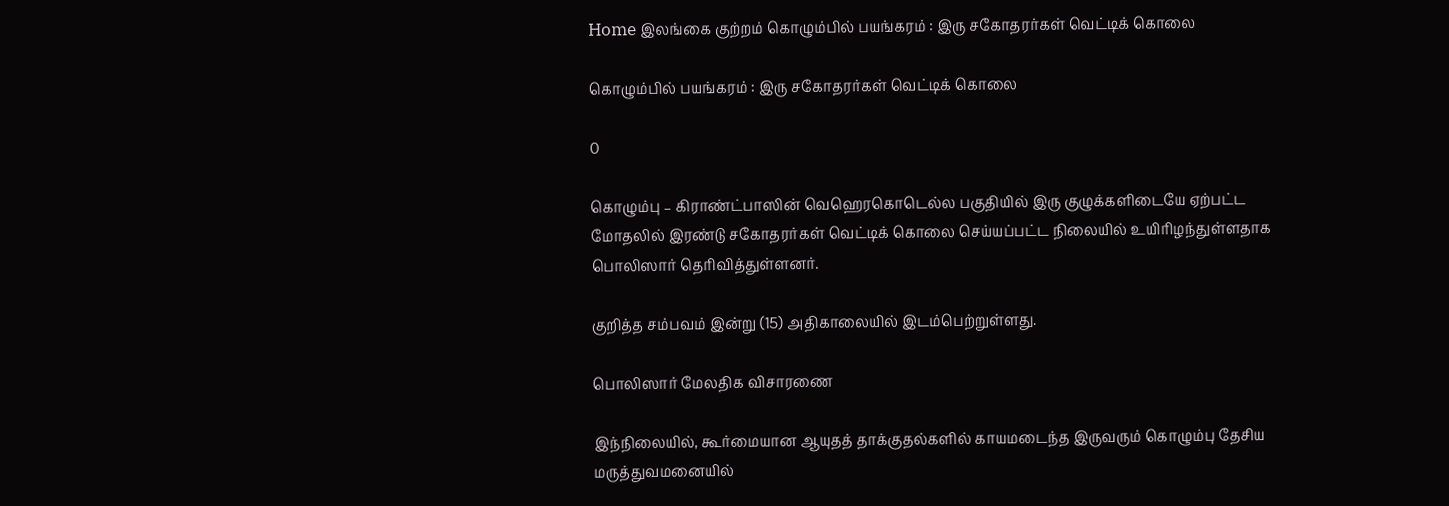Home இலங்கை குற்றம் கொழும்பில் பயங்கரம் : இரு சகோதரர்கள் வெட்டிக் கொலை

கொழும்பில் பயங்கரம் : இரு சகோதரர்கள் வெட்டிக் கொலை

0

கொழும்பு – கிராண்ட்பாஸின் வெஹெரகொடெல்ல பகுதியில் இரு குழுக்களிடையே ஏற்பட்ட மோதலில் இரண்டு சகோதரர்கள் வெட்டிக் கொலை செய்யப்பட்ட நிலையில் உயிரிழந்துள்ளதாக பொலிஸார் தெரிவித்துள்ளனர்.

குறித்த சம்பவம் இன்று (15) அதிகாலையில் இடம்பெற்றுள்ளது.

பொலிஸார் மேலதிக விசாரணை

இந்நிலையில், கூர்மையான ஆயுதத் தாக்குதல்களில் காயமடைந்த இருவரும் கொழும்பு தேசிய மருத்துவமனையில்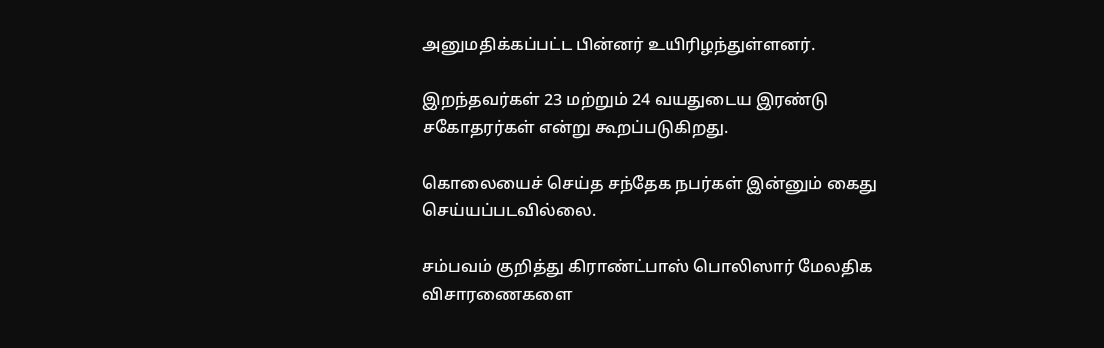அனுமதிக்கப்பட்ட பின்னர் உயிரிழந்துள்ளனர்.

இறந்தவர்கள் 23 மற்றும் 24 வயதுடைய இரண்டு சகோதரர்கள் என்று கூறப்படுகிறது.

கொலையைச் செய்த சந்தேக நபர்கள் இன்னும் கைது செய்யப்படவில்லை.

சம்பவம் குறித்து கிராண்ட்பாஸ் பொலிஸார் மேலதிக விசாரணைகளை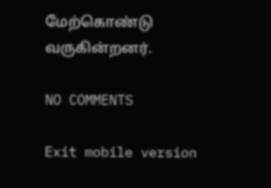மேற்கொண்டு வருகின்றனர்.

NO COMMENTS

Exit mobile version